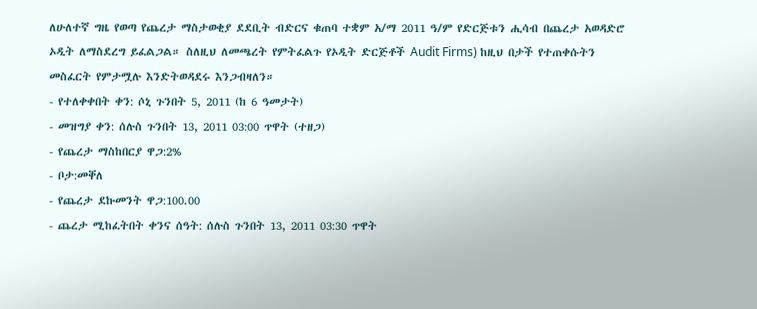ለሁለተኛ ግዜ የወጣ የጨረታ ማስታወቂያ ደደቢት ብድርና ቁጠባ ተቋም አ/ማ 2011 ዓ/ም የድርጅቱን ሒሳብ በጨረታ አወዳድሮ ኦዲት ለማስደረግ ይፈልጋል። ስለዚህ ለመጫረት የምትፈልጉ የኦዲት ድርጅቶች Audit Firms) ከዚህ በታች የተጠቀሱትን መስፈርት የምታሟሉ እንድትወዳደሩ እንጋብዛለን።
- የተለቀቀበት ቀን: ሶኒ ጉንበት 5, 2011 (ከ 6 ዓመታት)
- መዝግያ ቀን: ሰሉስ ጉንበት 13, 2011 03:00 ጥዋት (ተዘጋ)
- የጨረታ ማስከበርያ ዋጋ:2%
- ቦታ:መቐለ
- የጨረታ ደኩመንት ዋጋ:100.00
- ጨረታ ሚከፈትበት ቀንና ሰዓት: ሰሉስ ጉንበት 13, 2011 03:30 ጥዋት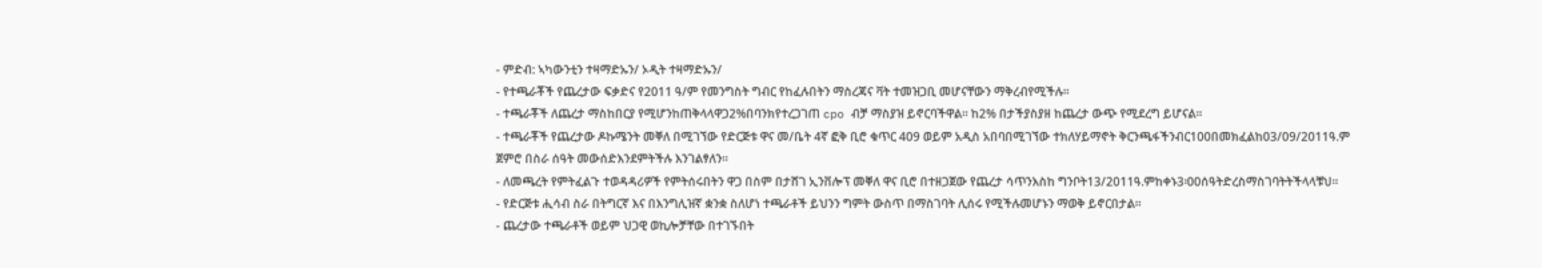- ምድብ: ኣካውንቲን ተዛማድኡን/ ኦዲት ተዛማድኡን/
- የተጫራቾች የጨረታው ፍቃድና የ2011 ዓ/ም የመንግስት ግብር የከፈሉበትን ማስረጃና ቫት ተመዝጋቢ መሆናቸውን ማቅረብየሚችሉ።
- ተጫራቾች ለጨረታ ማስከበርያ የሚሆንከጠቅላላዋጋ2%በባንክየተረጋገጠ cpo ብቻ ማስያዝ ይኖርባችዋል። ከ2% በታችያስያዘ ከጨረታ ውጭ የሚደረግ ይሆናል።
- ተጫራቾች የጨረታው ዶኩሜንት መቐለ በሚገኘው የድርጅቱ ዋና መ/ቤት 4ኛ ፎቅ ቢሮ ቁጥር 409 ወይም አዲስ አበባበሚገኘው ተክለሃይማኖት ቅርንጫፋችንብር100በመክፈልከ03/09/2011ዓ.ም ጀምሮ በስራ ሰዓት መውሰድእንደምትችሉ እንገልፃለን።
- ለመጫረት የምትፈልጉ ተወዳዳሪዎች የምትሰሩበትን ዋጋ በስም በታሸገ ኢንቨሎፕ መቐለ ዋና ቢሮ በተዘጋጀው የጨረታ ሳጥንእስከ ግንቦት13/2011ዓ.ምከቀኑ3፡00ሰዓትድረስማስገባትትችላላቹህ።
- የድርጅቱ ሒሳብ ስራ በትግርኛ እና በእንግሊዝኛ ቋንቋ ስለሆነ ተጫራቶች ይህንን ግምት ውስጥ በማስገባት ሊሰሩ የሚችሉመሆኑን ማወቅ ይኖርበታል።
- ጨረታው ተጫራቶች ወይም ህጋዊ ወኪሎቻቸው በተገኙበት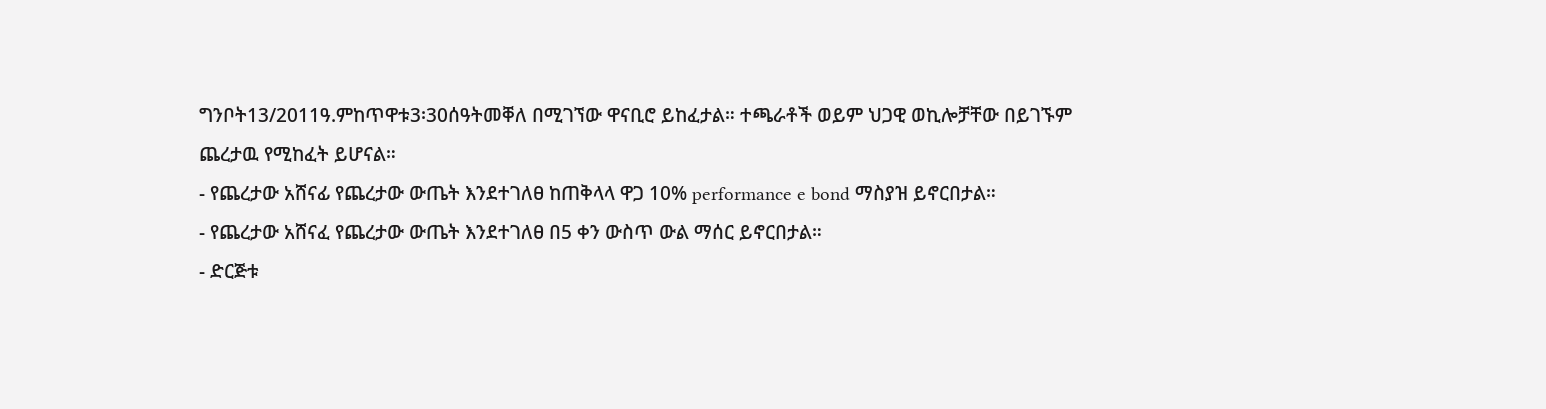ግንቦት13/2011ዓ.ምከጥዋቱ3፡30ሰዓትመቐለ በሚገኘው ዋናቢሮ ይከፈታል። ተጫራቶች ወይም ህጋዊ ወኪሎቻቸው በይገኙም ጨረታዉ የሚከፈት ይሆናል።
- የጨረታው አሸናፊ የጨረታው ውጤት እንደተገለፀ ከጠቅላላ ዋጋ 10% performance e bond ማስያዝ ይኖርበታል።
- የጨረታው አሸናፈ የጨረታው ውጤት እንደተገለፀ በ5 ቀን ውስጥ ውል ማሰር ይኖርበታል።
- ድርጅቱ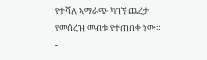የተሻለ ኣማራጭ ካገኘ ጨረታ የመሰረዝ መብቱ የተጠበቀ ነው።
-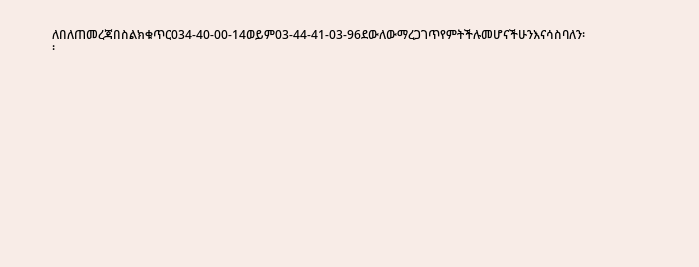ለበለጠመረጃበስልክቁጥር034-40-00-14ወይም03-44-41-03-96ደውለውማረጋገጥየምትችሉመሆናችሁንእናሳስባለን፡፡